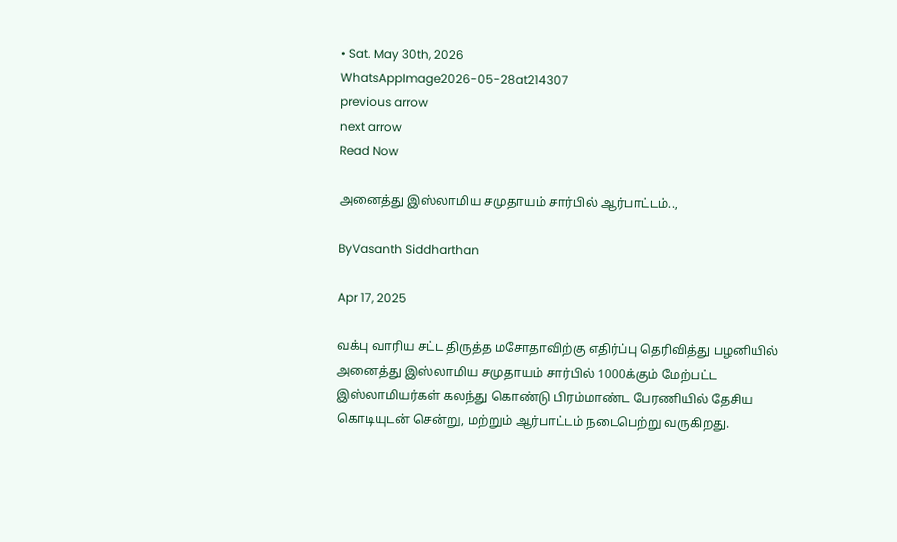• Sat. May 30th, 2026
WhatsAppImage2026-05-28at214307
previous arrow
next arrow
Read Now

அனைத்து இஸ்லாமிய சமுதாயம் சார்பில் ஆர்பாட்டம்..,

ByVasanth Siddharthan

Apr 17, 2025

வக்பு வாரிய சட்ட திருத்த மசோதாவிற்கு எதிர்ப்பு தெரிவித்து பழனியில் அனைத்து இஸ்லாமிய சமுதாயம் சார்பில் 1000க்கும் மேற்பட்ட இஸ்லாமியர்கள் கலந்து கொண்டு பிரம்மாண்ட பேரணியில் தேசிய கொடியுடன் சென்று, மற்றும் ஆர்பாட்டம் நடைபெற்று வருகிறது.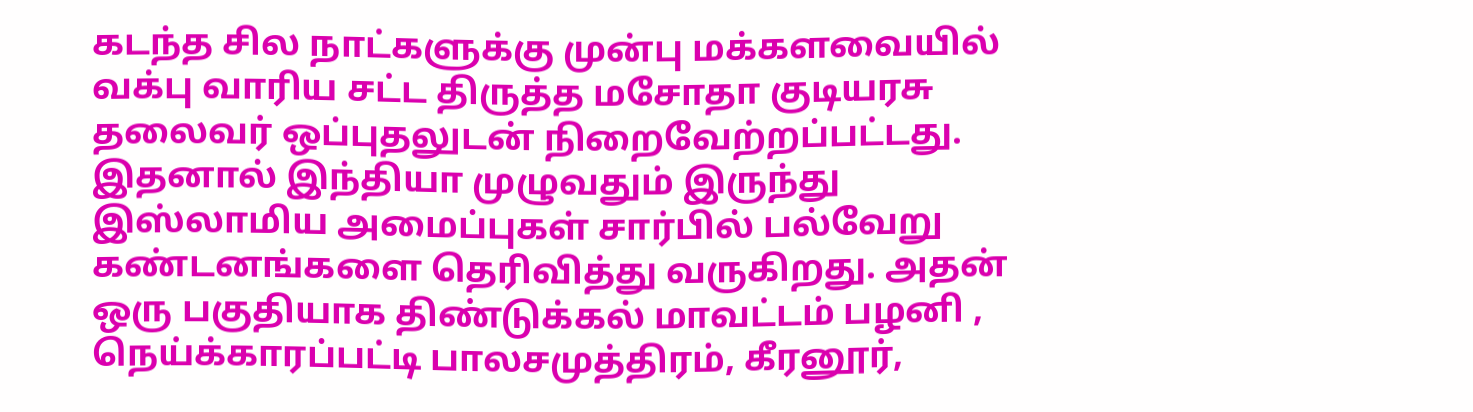கடந்த சில நாட்களுக்கு முன்பு மக்களவையில் வக்பு வாரிய சட்ட திருத்த மசோதா குடியரசு தலைவர் ஒப்புதலுடன் நிறைவேற்றப்பட்டது. இதனால் இந்தியா முழுவதும் இருந்து இஸ்லாமிய அமைப்புகள் சார்பில் பல்வேறு கண்டனங்களை தெரிவித்து வருகிறது. அதன் ஒரு பகுதியாக திண்டுக்கல் மாவட்டம் பழனி , நெய்க்காரப்பட்டி பாலசமுத்திரம், கீரனூர்,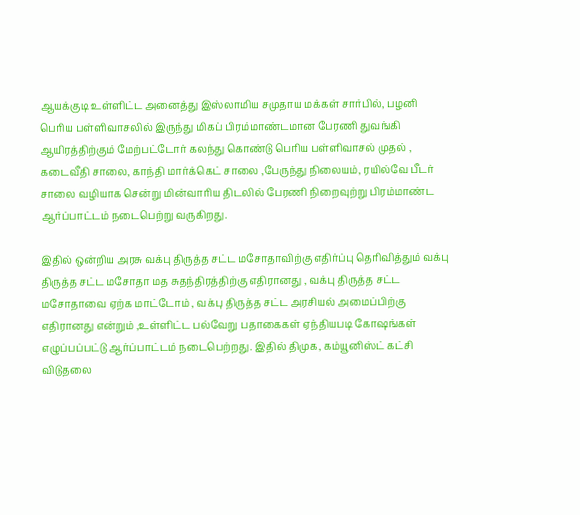ஆயக்குடி உள்ளிட்ட அனைத்து இஸ்லாமிய சமுதாய மக்கள் சார்பில், பழனி பெரிய பள்ளிவாசலில் இருந்து மிகப் பிரம்மாண்டமான பேரணி துவங்கி ஆயிரத்திற்கும் மேற்பட்டோர் கலந்து கொண்டு பெரிய பள்ளிவாசல் முதல் , கடைவீதி சாலை, காந்தி மார்க்கெட் சாலை ,பேருந்து நிலையம், ரயில்வே பீடர் சாலை வழியாக சென்று மின்வாரிய திடலில் பேரணி நிறைவுற்று பிரம்மாண்ட ஆர்ப்பாட்டம் நடைபெற்று வருகிறது.

இதில் ஒன்றிய அரசு வக்பு திருத்த சட்ட மசோதாவிற்கு எதிர்ப்பு தெரிவித்தும் வக்பு திருத்த சட்ட மசோதா மத சுதந்திரத்திற்கு எதிரானது , வக்பு திருத்த சட்ட மசோதாவை ஏற்க மாட்டோம் , வக்பு திருத்த சட்ட அரசியல் அமைப்பிற்கு எதிரானது என்றும் ,உள்ளிட்ட பல்வேறு பதாகைகள் ஏந்தியபடி கோஷங்கள் எழுப்பப்பட்டு ஆர்ப்பாட்டம் நடைபெற்றது. இதில் திமுக, கம்யூனிஸ்ட் கட்சி விடுதலை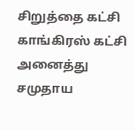சிறுத்தை கட்சி காங்கிரஸ் கட்சி அனைத்து சமுதாய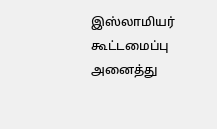இஸ்லாமியர் கூட்டமைப்பு அனைத்து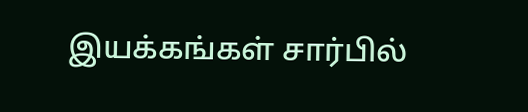இயக்கங்கள் சார்பில்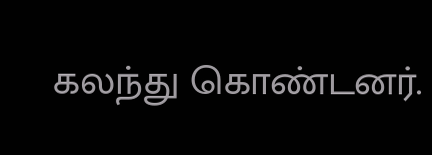கலந்து கொண்டனர்.